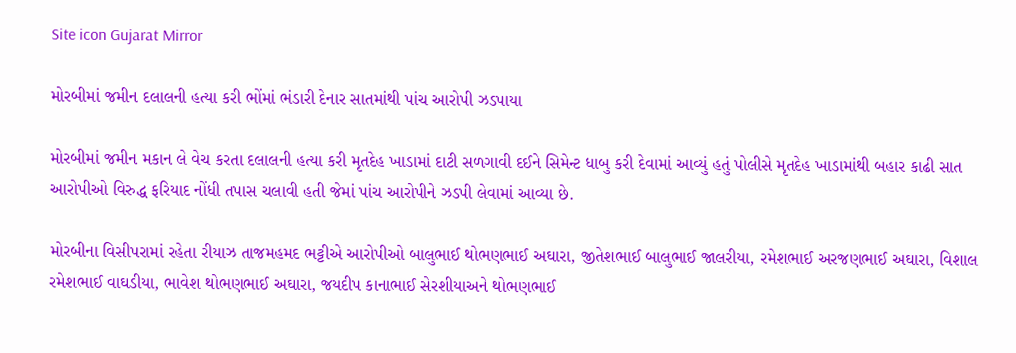Site icon Gujarat Mirror

મોરબીમાં જમીન દલાલની હત્યા કરી ભોંમાં ભંડારી દેનાર સાતમાંથી પાંચ આરોપી ઝડપાયા

મોરબીમાં જમીન મકાન લે વેચ કરતા દલાલની હત્યા કરી મૃતદેહ ખાડામાં દાટી સળગાવી દઈને સિમેન્ટ ધાબુ કરી દેવામાં આવ્યું હતું પોલીસે મૃતદેહ ખાડામાંથી બહાર કાઢી સાત આરોપીઓ વિરુદ્ધ ફરિયાદ નોંધી તપાસ ચલાવી હતી જેમાં પાંચ આરોપીને ઝડપી લેવામાં આવ્યા છે.

મોરબીના વિસીપરામાં રહેતા રીયાઝ તાજમહમદ ભટ્ટીએ આરોપીઓ બાલુભાઈ થોભણભાઈ અઘારા, જીતેશભાઈ બાલુભાઈ જાલરીયા, રમેશભાઈ અરજણભાઈ અઘારા, વિશાલ રમેશભાઈ વાઘડીયા, ભાવેશ થોભણભાઈ અઘારા, જયદીપ કાનાભાઈ સેરશીયાઅને થોભણભાઈ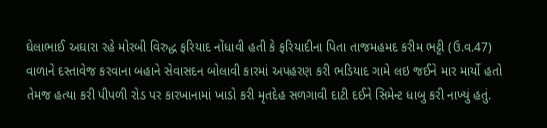ઘેલાભાઈ અઘારા રહે મોરબી વિરુદ્ધ ફરિયાદ નોંધાવી હતી કે ફરિયાદીના પિતા તાજમહમદ કરીમ ભટ્ટી (ઉ.વ.47) વાળાને દસ્તાવેજ કરવાના બહાને સેવાસદન બોલાવી કારમાં અપહરણ કરી ભડિયાદ ગામે લઇ જઈને માર માર્યો હતો તેમજ હત્યા કરી પીપળી રોડ પર કારખાનામાં ખાડો કરી મૃતદેહ સળગાવી દાટી દઈને સિમેન્ટ ધાબુ કરી નાખ્યું હતું.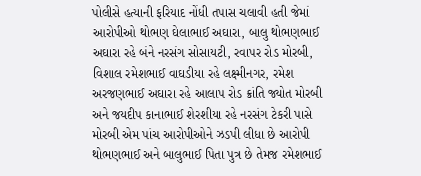પોલીસે હત્યાની ફરિયાદ નોંધી તપાસ ચલાવી હતી જેમાં આરોપીઓ થોભણ ઘેલાભાઈ અઘારા, બાલુ થોભણભાઈ અઘારા રહે બંને નરસંગ સોસાયટી, રવાપર રોડ મોરબી, વિશાલ રમેશભાઈ વાઘડીયા રહે લક્ષ્મીનગર, રમેશ અરજણભાઈ અઘારા રહે આલાપ રોડ ક્રાંતિ જ્યોત મોરબી અને જયદીપ કાનાભાઈ શેરશીયા રહે નરસંગ ટેકરી પાસે મોરબી એમ પાંચ આરોપીઓને ઝડપી લીધા છે આરોપી થોભણભાઈ અને બાલુભાઈ પિતા પુત્ર છે તેમજ રમેશભાઈ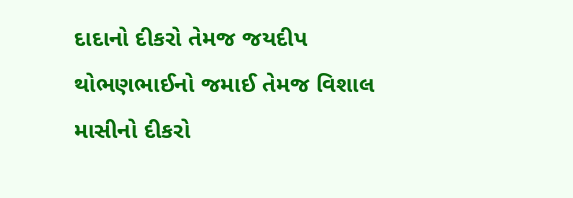દાદાનો દીકરો તેમજ જયદીપ થોભણભાઈનો જમાઈ તેમજ વિશાલ માસીનો દીકરો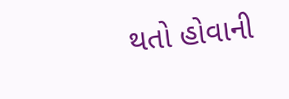થતો હોવાની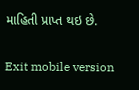માહિતી પ્રાપ્ત થઇ છે.

Exit mobile version